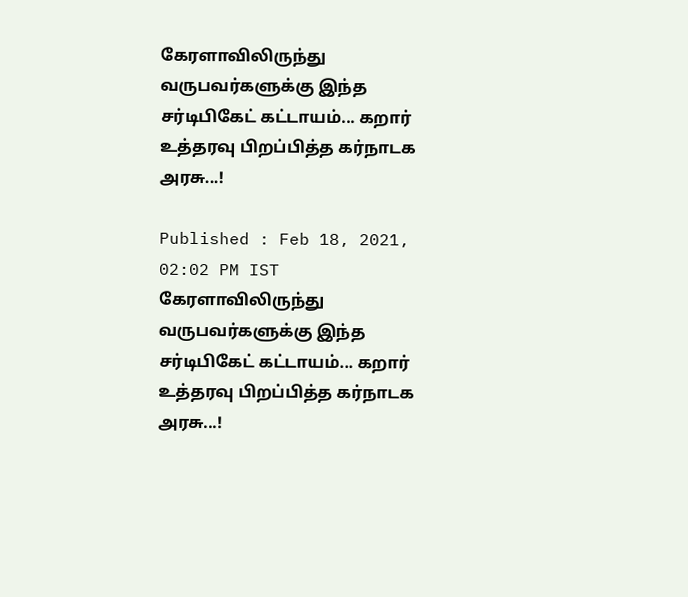கேரளாவிலிருந்து வருபவர்களுக்கு இந்த சர்டிபிகேட் கட்டாயம்... கறார் உத்தரவு பிறப்பித்த கர்நாடக அரசு...!

Published : Feb 18, 2021, 02:02 PM IST
கேரளாவிலிருந்து வருபவர்களுக்கு இந்த சர்டிபிகேட் கட்டாயம்... கறார் உத்தரவு பிறப்பித்த கர்நாடக அரசு...!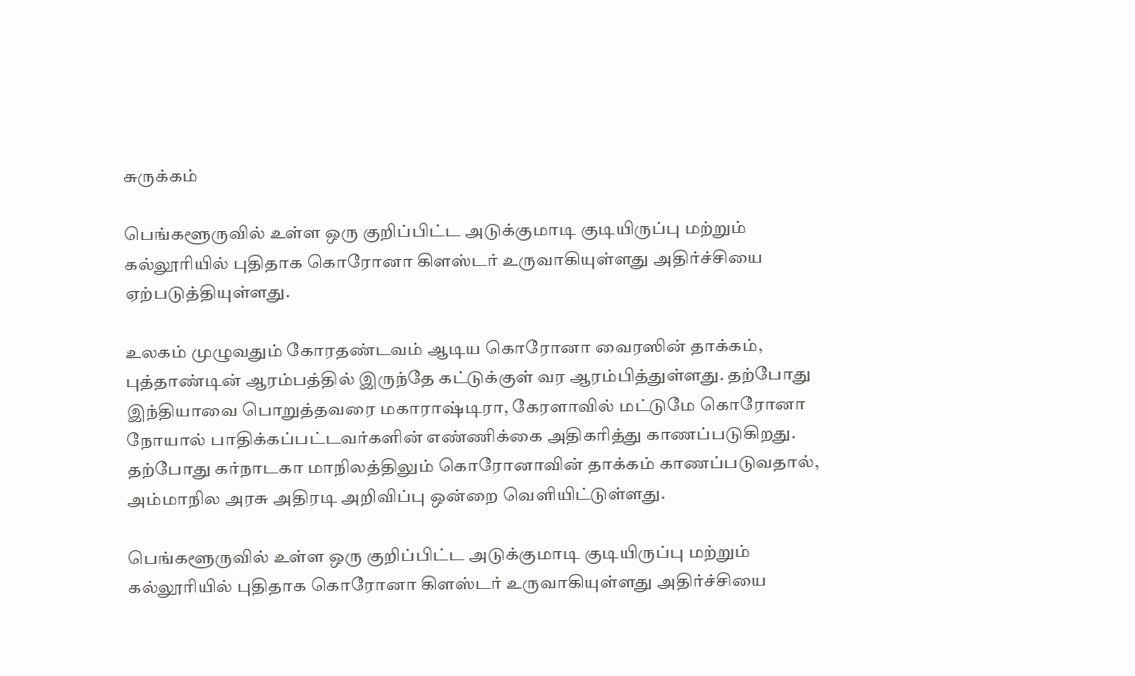சுருக்கம்

பெங்களூருவில் உள்ள ஒரு குறிப்பிட்ட அடுக்குமாடி குடியிருப்பு மற்றும் கல்லூரியில் புதிதாக கொரோனா கிளஸ்டர் உருவாகியுள்ளது அதிர்ச்சியை ஏற்படுத்தியுள்ளது.

உலகம் முழுவதும் கோரதண்டவம் ஆடிய கொரோனா வைரஸின் தாக்கம், புத்தாண்டின் ஆரம்பத்தில் இருந்தே கட்டுக்குள் வர ஆரம்பித்துள்ளது. தற்போது இந்தியாவை பொறுத்தவரை மகாராஷ்டிரா, கேரளாவில் மட்டுமே கொரோனா நோயால் பாதிக்கப்பட்டவர்களின் எண்ணிக்கை அதிகரித்து காணப்படுகிறது. தற்போது கர்நாடகா மாநிலத்திலும் கொரோனாவின் தாக்கம் காணப்படுவதால், அம்மாநில அரசு அதிரடி அறிவிப்பு ஒன்றை வெளியிட்டுள்ளது.

பெங்களூருவில் உள்ள ஒரு குறிப்பிட்ட அடுக்குமாடி குடியிருப்பு மற்றும் கல்லூரியில் புதிதாக கொரோனா கிளஸ்டர் உருவாகியுள்ளது அதிர்ச்சியை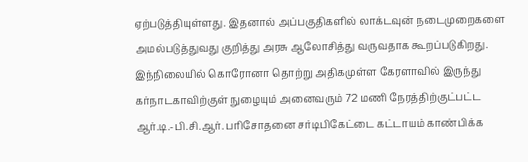ஏற்படுத்தியுள்ளது. இதனால் அப்பகுதிகளில் லாக்டவுன் நடைமுறைகளை அமல்படுத்துவது குறித்து அரசு ஆலோசித்து வருவதாக கூறப்படுகிறது. இந்நிலையில் கொரோனா தொற்று அதிகமுள்ள கேரளாவில் இருந்து கர்நாடகாவிற்குள் நுழையும் அனைவரும் 72 மணி நேரத்திற்குட்பட்ட ஆர்.டி.-பி.சி.ஆர். பரிசோதனை சர்டிபிகேட்டை கட்டாயம் காண்பிக்க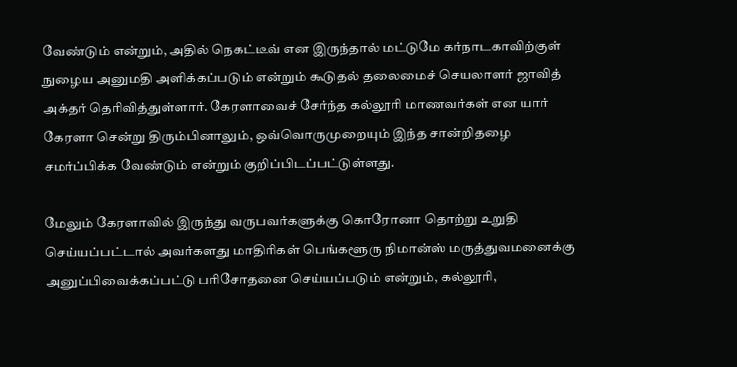வேண்டும் என்றும், அதில் நெகட்டீவ் என இருந்தால் மட்டுமே கர்நாடகாவிற்குள் நுழைய அனுமதி அளிக்கப்படும் என்றும் கூடுதல் தலைமைச் செயலாளர் ஜாவித் அக்தர் தெரிவித்துள்ளார். கேரளாவைச் சேர்ந்த கல்லூரி மாணவர்கள் என யார் கேரளா சென்று திரும்பினாலும், ஒவ்வொருமுறையும் இந்த சான்றிதழை சமர்ப்பிக்க வேண்டும் என்றும் குறிப்பிடப்பட்டுள்ளது.

மேலும் கேரளாவில் இருந்து வருபவர்களுக்கு கொரோனா தொற்று உறுதி செய்யப்பட்டால் அவர்களது மாதிரிகள் பெங்களூரு நிமான்ஸ் மருத்துவமனைக்கு அனுப்பிவைக்கப்பட்டு பரிசோதனை செய்யப்படும் என்றும், கல்லூரி,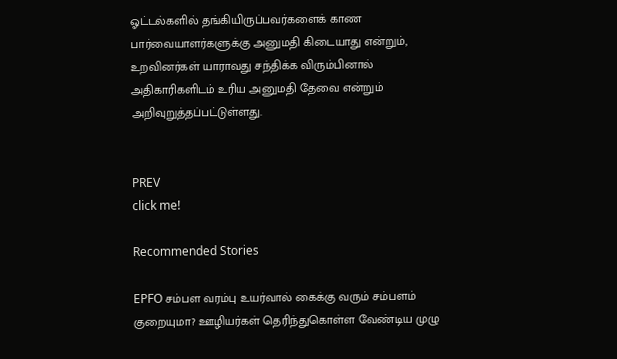ஓட்டல்களில் தங்கியிருப்பவர்களைக் காண பார்வையாளர்களுக்கு அனுமதி கிடையாது என்றும், உறவினர்கள் யாராவது சந்திக்க விரும்பினால் அதிகாரிகளிடம் உரிய அனுமதி தேவை என்றும் அறிவுறுத்தப்பட்டுள்ளது.


PREV
click me!

Recommended Stories

EPFO சம்பள வரம்பு உயர்வால் கைக்கு வரும் சம்பளம் குறையுமா? ஊழியர்கள் தெரிந்துகொள்ள வேண்டிய முழு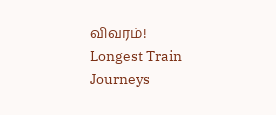விவரம்!
Longest Train Journeys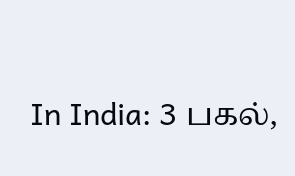In India: 3 பகல்,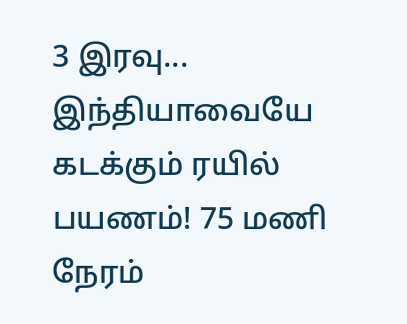3 இரவு... இந்தியாவையே கடக்கும் ரயில் பயணம்! 75 மணி நேரம்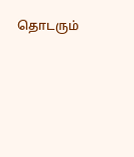தொடரும்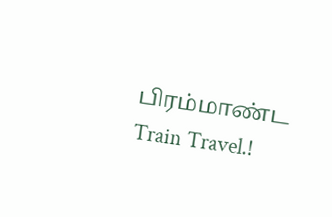பிரம்மாண்ட Train Travel.!